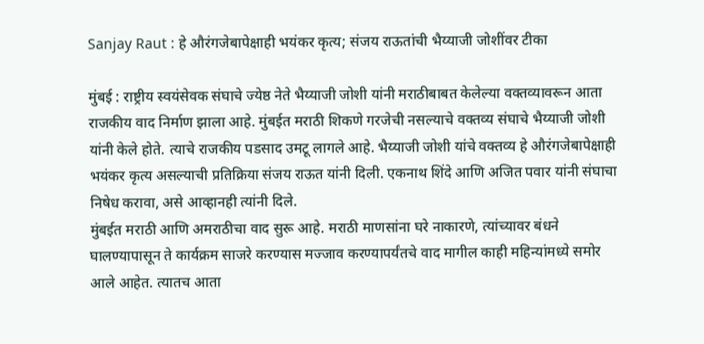Sanjay Raut : हे औरंगजेबापेक्षाही भयंकर कृत्य; संजय राऊतांची भैय्याजी जोशींवर टीका

मुंबई : राष्ट्रीय स्वयंसेवक संघाचे ज्येष्ठ नेते भैय्याजी जोशी यांनी मराठीबाबत केलेल्या वक्तव्यावरून आता राजकीय वाद निर्माण झाला आहे. मुंबईत मराठी शिकणे गरजेची नसल्याचे वक्तव्य संघाचे भैय्याजी जोशी यांनी केले होते. त्याचे राजकीय पडसाद उमटू लागले आहे. भैय्याजी जोशी यांचे वक्तव्य हे औरंगजेबापेक्षाही भयंकर कृत्य असल्याची प्रतिक्रिया संजय राऊत यांनी दिली. एकनाथ शिंदे आणि अजित पवार यांनी संघाचा निषेध करावा, असे आव्हानही त्यांनी दिले.
मुंबईत मराठी आणि अमराठीचा वाद सुरू आहे. मराठी माणसांना घरे नाकारणे, त्यांच्यावर बंधने घालण्यापासून ते कार्यक्रम साजरे करण्यास मज्जाव करण्यापर्यंतचे वाद मागील काही महिन्यांमध्ये समोर आले आहेत. त्यातच आता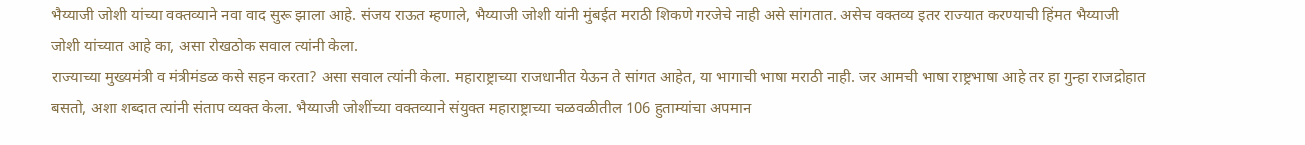भैय्याजी जोशी यांच्या वक्तव्याने नवा वाद सुरू झाला आहे. संजय राऊत म्हणाले, भैय्याजी जोशी यांनी मुंबईत मराठी शिकणे गरजेचे नाही असे सांगतात. असेच वक्तव्य इतर राज्यात करण्याची हिंमत भैय्याजी जोशी यांच्यात आहे का, असा रोखठोक सवाल त्यांनी केला.
राज्याच्या मुख्यमंत्री व मंत्रीमंडळ कसे सहन करता? असा सवाल त्यांनी केला. महाराष्ट्राच्या राजधानीत येऊन ते सांगत आहेत, या भागाची भाषा मराठी नाही. जर आमची भाषा राष्ट्रभाषा आहे तर हा गुन्हा राजद्रोहात बसतो, अशा शब्दात त्यांनी संताप व्यक्त केला. भैय्याजी जोशींच्या वक्तव्याने संयुक्त महाराष्ट्राच्या चळवळीतील 106 हुताम्यांचा अपमान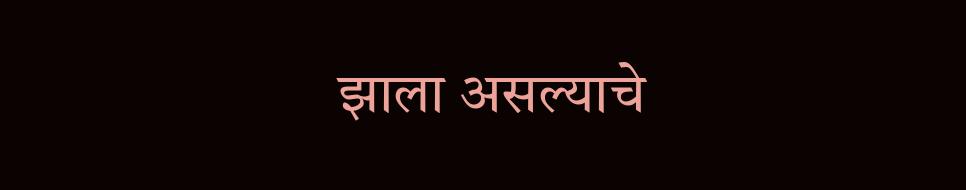झाला असल्याचे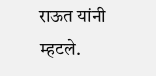राऊत यांनी म्हटले.